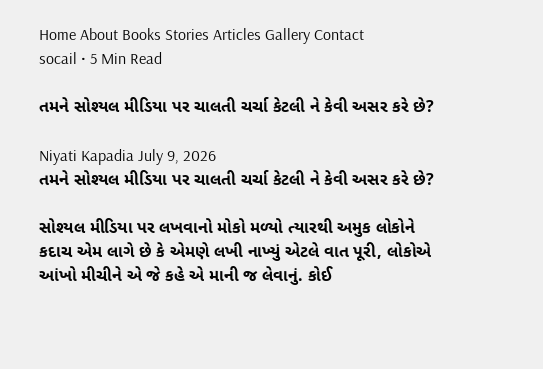Home About Books Stories Articles Gallery Contact
socail • 5 Min Read

તમને સોશ્યલ મીડિયા પર ચાલતી ચર્ચા કેટલી ને કેવી અસર કરે છે?

Niyati Kapadia July 9, 2026
તમને સોશ્યલ મીડિયા પર ચાલતી ચર્ચા કેટલી ને કેવી અસર કરે છે?

સોશ્યલ મીડિયા પર લખવાનો મોકો મળ્યો ત્યારથી અમુક લોકોને કદાચ એમ લાગે છે કે એમણે લખી નાખ્યું એટલે વાત પૂરી, લોકોએ આંખો મીચીને એ જે કહે એ માની જ લેવાનું. કોઈ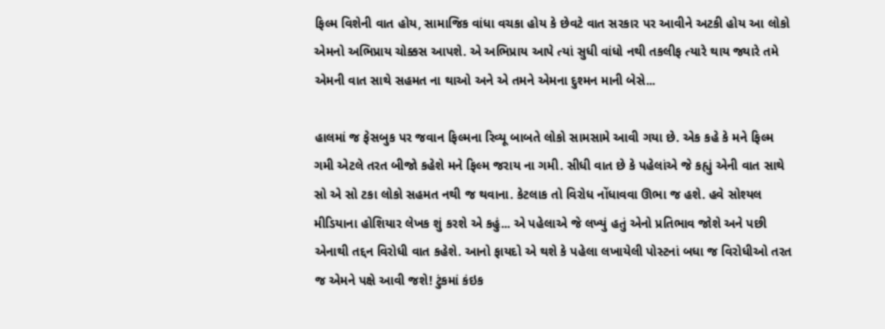ફિલ્મ વિશેની વાત હોય, સામાજિક વાંધા વચકા હોય કે છેવટે વાત સરકાર પર આવીને અટકી હોય આ લોકો એમનો અભિપ્રાય ચોક્કસ આપશે. એ અભિપ્રાય આપે ત્યાં સુધી વાંધો નથી તકલીફ ત્યારે થાય જ્યારે તમે એમની વાત સાથે સહમત ના થાઓ અને એ તમને એમના દુશ્મન માની બેસે...

હાલમાં જ ફેસબુક પર જવાન ફિલ્મના રિવ્યૂ બાબતે લોકો સામસામે આવી ગયા છે. એક કહે કે મને ફિલ્મ ગમી એટલે તરત બીજો કહેશે મને ફિલ્મ જરાય ના ગમી. સીધી વાત છે કે પહેલાંએ જે કહ્યું એની વાત સાથે સો એ સો ટકા લોકો સહમત નથી જ થવાના. કેટલાક તો વિરોધ નોંધાવવા ઊભા જ હશે. હવે સોશ્યલ મીડિયાના હોશિયાર લેખક શું કરશે એ કહું... એ પહેલાએ જે લખ્યું હતું એનો પ્રતિભાવ જોશે અને પછી એનાથી તદ્દન વિરોધી વાત કહેશે. આનો ફાયદો એ થશે કે પહેલા લખાયેલી પોસ્ટનાં બધા જ વિરોધીઓ તરત જ એમને પક્ષે આવી જશે! ટુંકમાં કંઇક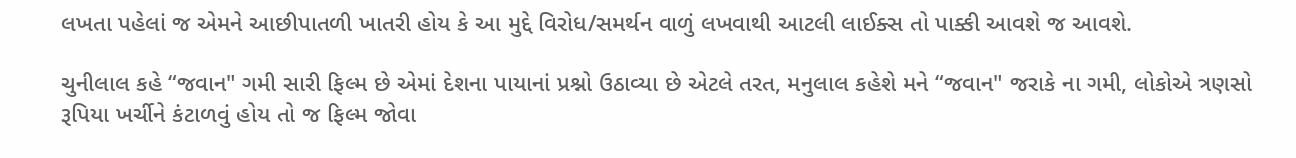લખતા પહેલાં જ એમને આછીપાતળી ખાતરી હોય કે આ મુદ્દે વિરોધ/સમર્થન વાળું લખવાથી આટલી લાઈક્સ તો પાક્કી આવશે જ આવશે.

ચુનીલાલ કહે “જવાન" ગમી સારી ફિલ્મ છે એમાં દેશના પાયાનાં પ્રશ્નો ઉઠાવ્યા છે એટલે તરત, મનુલાલ કહેશે મને “જવાન" જરાકે ના ગમી, લોકોએ ત્રણસો રૂપિયા ખર્ચીને કંટાળવું હોય તો જ ફિલ્મ જોવા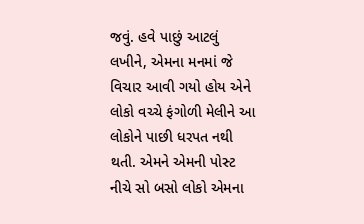જવું. હવે પાછું આટલું લખીને, એમના મનમાં જે વિચાર આવી ગયો હોય એને લોકો વચ્ચે ફંગોળી મેલીને આ લોકોને પાછી ધરપત નથી થતી. એમને એમની પોસ્ટ નીચે સો બસો લોકો એમના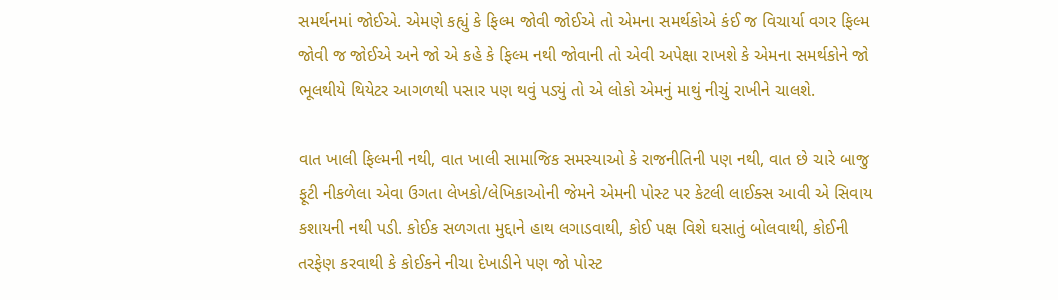સમર્થનમાં જોઈએ. એમણે કહ્યું કે ફિલ્મ જોવી જોઈએ તો એમના સમર્થકોએ કંઈ જ વિચાર્યા વગર ફિલ્મ જોવી જ જોઈએ અને જો એ કહે કે ફિલ્મ નથી જોવાની તો એવી અપેક્ષા રાખશે કે એમના સમર્થકોને જો ભૂલથીયે થિયેટર આગળથી પસાર પણ થવું પડ્યું તો એ લોકો એમનું માથું નીચું રાખીને ચાલશે.

વાત ખાલી ફિલ્મની નથી, વાત ખાલી સામાજિક સમસ્યાઓ કે રાજનીતિની પણ નથી, વાત છે ચારે બાજુ ફૂટી નીકળેલા એવા ઉગતા લેખકો/લેખિકાઓની જેમને એમની પોસ્ટ પર કેટલી લાઈક્સ આવી એ સિવાય કશાયની નથી પડી. કોઈક સળગતા મુદ્દાને હાથ લગાડવાથી, કોઈ પક્ષ વિશે ઘસાતું બોલવાથી, કોઈની તરફેણ કરવાથી કે કોઈકને નીચા દેખાડીને પણ જો પોસ્ટ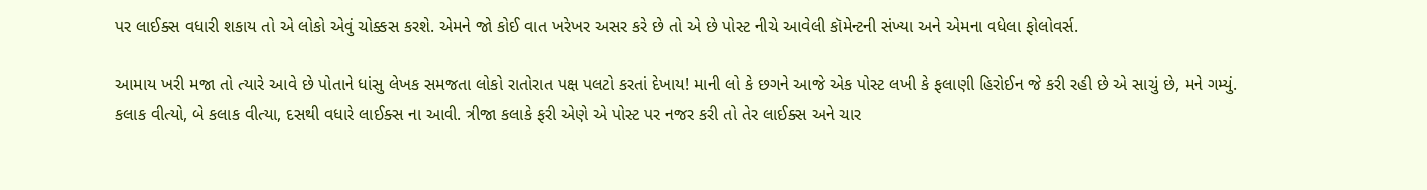પર લાઈક્સ વધારી શકાય તો એ લોકો એવું ચોક્કસ કરશે. એમને જો કોઈ વાત ખરેખર અસર કરે છે તો એ છે પોસ્ટ નીચે આવેલી કૉમેન્ટની સંખ્યા અને એમના વધેલા ફોલોવર્સ.

આમાય ખરી મજા તો ત્યારે આવે છે પોતાને ધાંસુ લેખક સમજતા લોકો રાતોરાત પક્ષ પલટો કરતાં દેખાય! માની લો કે છગને આજે એક પોસ્ટ લખી કે ફલાણી હિરોઈન જે કરી રહી છે એ સાચું છે, મને ગમ્યું. કલાક વીત્યો, બે કલાક વીત્યા, દસથી વધારે લાઈક્સ ના આવી. ત્રીજા કલાકે ફરી એણે એ પોસ્ટ પર નજર કરી તો તેર લાઈક્સ અને ચાર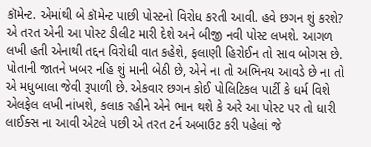કૉમેન્ટ. એમાંથી બે કૉમેન્ટ પાછી પોસ્ટનો વિરોધ કરતી આવી. હવે છગન શું કરશે? એ તરત એની આ પોસ્ટ ડીલીટ મારી દેશે અને બીજી નવી પોસ્ટ લખશે. આગળ લખી હતી એનાથી તદ્દન વિરોધી વાત કહેશે, ફલાણી હિરોઈન તો સાવ બોગસ છે. પોતાની જાતને ખબર નહિ શું માની બેઠી છે, એને ના તો અભિનય આવડે છે ના તો એ મધુબાલા જેવી રૂપાળી છે. એકવાર છગન કોઈ પોલિટિકલ પાર્ટી કે ધર્મ વિશે એલફેલ લખી નાંખશે, કલાક રહીને એને ભાન થશે કે અરે આ પોસ્ટ પર તો ધારી લાઈક્સ ના આવી એટલે પછી એ તરત ટર્ન અબાઉટ કરી પહેલાં જે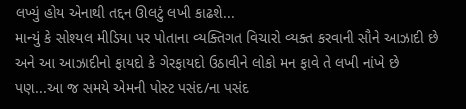લખ્યું હોય એનાથી તદ્દન ઊલટું લખી કાઢશે...
માન્યું કે સોશ્યલ મીડિયા પર પોતાના વ્યક્તિગત વિચારો વ્યક્ત કરવાની સૌને આઝાદી છે અને આ આઝાદીનો ફાયદો કે ગેરફાયદો ઉઠાવીને લોકો મન ફાવે તે લખી નાંખે છે પણ...આ જ સમયે એમની પોસ્ટ પસંદ/ના પસંદ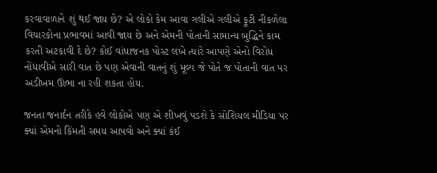કરવાવાળાને શું થઈ જાય છે? એ લોકો કેમ આવા ગલીએ ગલીએ ફૂટી નીકળેલા વિચારકોના પ્રભાવમાં આવી જાય છે અને એમની પોતાની સામાન્ય બુદ્ધિને કામ કરતી અટકાવી દે છે? કોઈ વાંધાજનક પોસ્ટ લખે ત્યારે આપણે એનો વિરોધ નોંધાવીએ સારી વાત છે પણ એવાની વાતનું શું મૂલ્ય જે પોતે જ પોતાની વાત પર અડીખમ ઊભા ના રહી શકતા હોય.

જનતા જનાર્દન તરીકે હવે લોકોએ પણ એ શીખવું પડશે કે સોશિયલ મીડિયા પર ક્યાં એમનો કિંમતી સમય આપવો અને ક્યાં કંઈ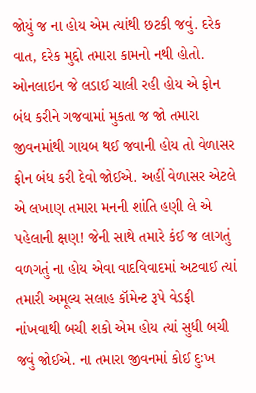જોયું જ ના હોય એમ ત્યાંથી છટકી જવું. દરેક વાત, દરેક મુદ્દો તમારા કામનો નથી હોતો. ઓનલાઇન જે લડાઈ ચાલી રહી હોય એ ફોન બંધ કરીને ગજવામાં મુકતા જ જો તમારા જીવનમાંથી ગાયબ થઈ જવાની હોય તો વેળાસર ફોન બંધ કરી દેવો જોઈએ. અહીં વેળાસર એટલે એ લખાણ તમારા મનની શાંતિ હણી લે એ પહેલાની ક્ષણ! જેની સાથે તમારે કંઈ જ લાગતું વળગતું ના હોય એવા વાદવિવાદમાં અટવાઈ ત્યાં તમારી અમૂલ્ય સલાહ કૉમેન્ટ રૂપે વેડફી નાંખવાથી બચી શકો એમ હોય ત્યાં સુધી બચી જવું જોઈએ. ના તમારા જીવનમાં કોઈ દુઃખ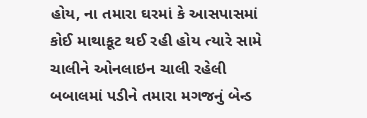હોય, ના તમારા ઘરમાં કે આસપાસમાં કોઈ માથાકૂટ થઈ રહી હોય ત્યારે સામે ચાલીને ઓનલાઇન ચાલી રહેલી બબાલમાં પડીને તમારા મગજનું બેન્ડ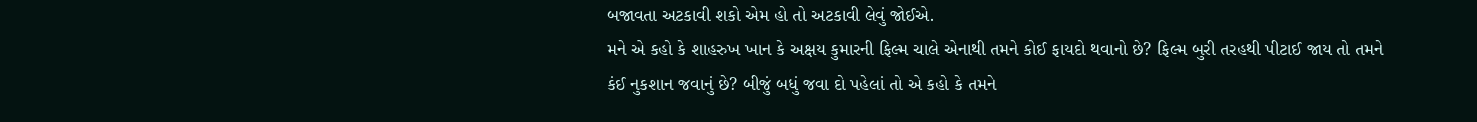બજાવતા અટકાવી શકો એમ હો તો અટકાવી લેવું જોઈએ.
મને એ કહો કે શાહરુખ ખાન કે અક્ષય કુમારની ફિલ્મ ચાલે એનાથી તમને કોઈ ફાયદો થવાનો છે? ફિલ્મ બુરી તરહથી પીટાઈ જાય તો તમને કંઈ નુકશાન જવાનું છે? બીજું બધું જવા દો પહેલાં તો એ કહો કે તમને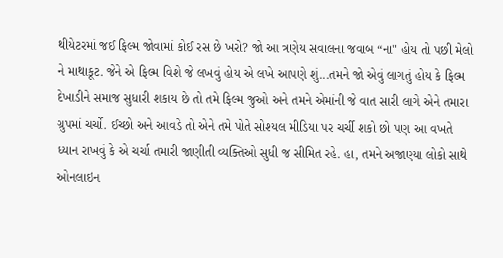થીયેટરમાં જઈ ફિલ્મ જોવામાં કોઈ રસ છે ખરો? જો આ ત્રણેય સવાલના જવાબ “ના" હોય તો પછી મેલો ને માથાકૂટ. જેને એ ફિલ્મ વિશે જે લખવું હોય એ લખે આપણે શું...તમને જો એવું લાગતું હોય કે ફિલ્મ દેખાડીને સમાજ સુધારી શકાય છે તો તમે ફિલ્મ જુઓ અને તમને એમાંની જે વાત સારી લાગે એને તમારા ગ્રુપમાં ચર્ચો. ઈચ્છો અને આવડે તો એને તમે પોતે સોશ્યલ મીડિયા પર ચર્ચી શકો છો પણ આ વખતે ધ્યાન રાખવું કે એ ચર્ચા તમારી જાણીતી વ્યક્તિઓ સુધી જ સીમિત રહે. હા, તમને અજાણ્યા લોકો સાથે ઓનલાઇન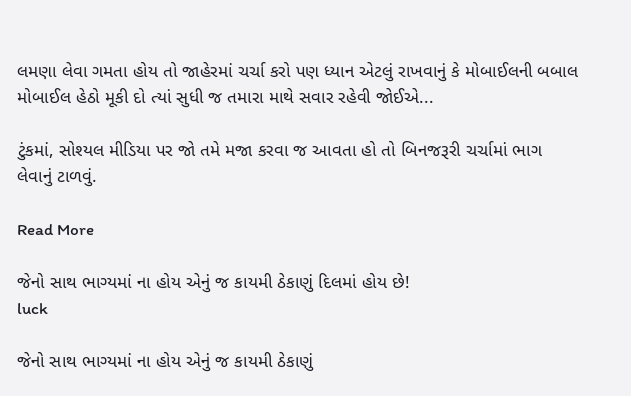લમણા લેવા ગમતા હોય તો જાહેરમાં ચર્ચા કરો પણ ધ્યાન એટલું રાખવાનું કે મોબાઈલની બબાલ મોબાઈલ હેઠો મૂકી દો ત્યાં સુધી જ તમારા માથે સવાર રહેવી જોઈએ...

ટુંકમાં, સોશ્યલ મીડિયા પર જો તમે મજા કરવા જ આવતા હો તો બિનજરૂરી ચર્ચામાં ભાગ લેવાનું ટાળવું.

Read More

જેનો સાથ ભાગ્યમાં ના હોય એનું જ કાયમી ઠેકાણું દિલમાં હોય છે!
luck

જેનો સાથ ભાગ્યમાં ના હોય એનું જ કાયમી ઠેકાણું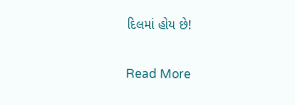દિલમાં હોય છે!

Read More